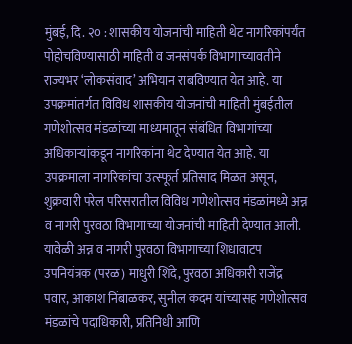मुंबई, दि. २० : शासकीय योजनांची माहिती थेट नागरिकांपर्यंत पोहोचविण्यासाठी माहिती व जनसंपर्क विभागाच्यावतीने राज्यभर ‘लोकसंवाद’ अभियान राबविण्यात येत आहे. या उपक्रमांतर्गत विविध शासकीय योजनांची माहिती मुंबईतील गणेशोत्सव मंडळांच्या माध्यमातून संबंधित विभागांच्या अधिकाऱ्यांकडून नागरिकांना थेट देण्यात येत आहे. या उपक्रमाला नागरिकांचा उत्स्फूर्त प्रतिसाद मिळत असून, शुक्रवारी परेल परिसरातील विविध गणेशोत्सव मंडळांमध्ये अन्न व नागरी पुरवठा विभागाच्या योजनांची माहिती देण्यात आली.
यावेळी अन्न व नागरी पुरवठा विभागाच्या शिधावाटप उपनियंत्रक (परळ) माधुरी शिंदे, पुरवठा अधिकारी राजेंद्र पवार, आकाश निंबाळकर, सुनील कदम यांच्यासह गणेशोत्सव मंडळांचे पदाधिकारी, प्रतिनिधी आणि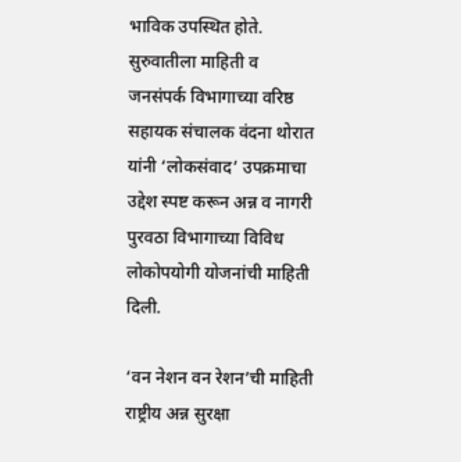भाविक उपस्थित होते. सुरुवातीला माहिती व जनसंपर्क विभागाच्या वरिष्ठ सहायक संचालक वंदना थोरात यांनी ‘लोकसंवाद’ उपक्रमाचा उद्देश स्पष्ट करून अन्न व नागरी पुरवठा विभागाच्या विविध लोकोपयोगी योजनांची माहिती दिली.

‘वन नेशन वन रेशन’ची माहिती
राष्ट्रीय अन्न सुरक्षा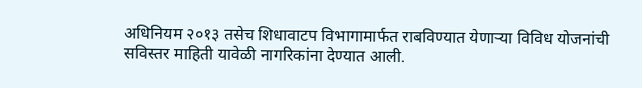अधिनियम २०१३ तसेच शिधावाटप विभागामार्फत राबविण्यात येणाऱ्या विविध योजनांची सविस्तर माहिती यावेळी नागरिकांना देण्यात आली.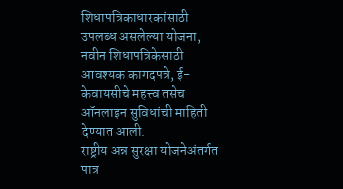शिधापत्रिकाधारकांसाठी उपलब्ध असलेल्या योजना, नवीन शिधापत्रिकेसाठी आवश्यक कागदपत्रे, ई-केवायसीचे महत्त्व तसेच ऑनलाइन सुविधांची माहिती देण्यात आली.
राष्ट्रीय अन्न सुरक्षा योजनेअंतर्गत पात्र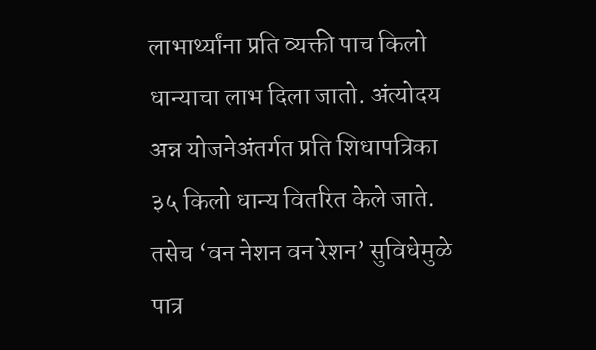लाभार्थ्यांना प्रति व्यक्ती पाच किलो धान्याचा लाभ दिला जातो. अंत्योदय अन्न योजनेअंतर्गत प्रति शिधापत्रिका ३५ किलो धान्य वितरित केले जाते. तसेच ‘वन नेशन वन रेशन’ सुविधेमुळे पात्र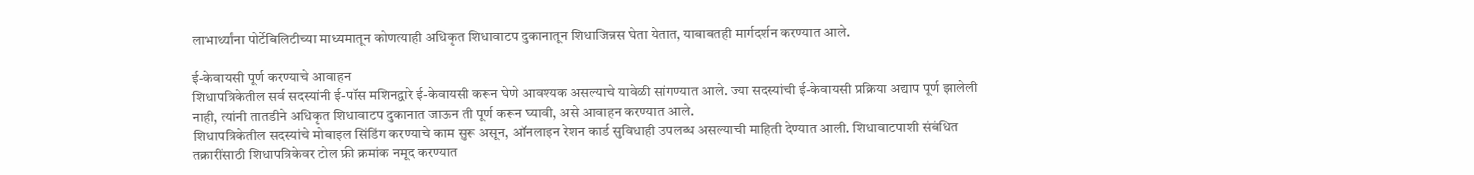लाभार्थ्यांना पोर्टेबिलिटीच्या माध्यमातून कोणत्याही अधिकृत शिधावाटप दुकानातून शिधाजिन्नस घेता येतात, याबाबतही मार्गदर्शन करण्यात आले.

ई-केवायसी पूर्ण करण्याचे आवाहन
शिधापत्रिकेतील सर्व सदस्यांनी ई-पॉस मशिनद्वारे ई-केवायसी करून घेणे आवश्यक असल्याचे यावेळी सांगण्यात आले. ज्या सदस्यांची ई-केवायसी प्रक्रिया अद्याप पूर्ण झालेली नाही, त्यांनी तातडीने अधिकृत शिधावाटप दुकानात जाऊन ती पूर्ण करून घ्यावी, असे आवाहन करण्यात आले.
शिधापत्रिकेतील सदस्यांचे मोबाइल सिंडिंग करण्याचे काम सुरू असून, ऑनलाइन रेशन कार्ड सुविधाही उपलब्ध असल्याची माहिती देण्यात आली. शिधावाटपाशी संबंधित तक्रारींसाठी शिधापत्रिकेवर टोल फ्री क्रमांक नमूद करण्यात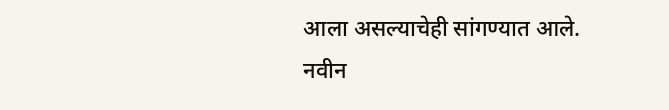आला असल्याचेही सांगण्यात आले.
नवीन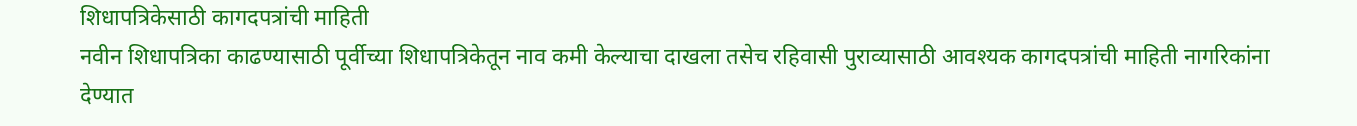शिधापत्रिकेसाठी कागदपत्रांची माहिती
नवीन शिधापत्रिका काढण्यासाठी पूर्वीच्या शिधापत्रिकेतून नाव कमी केल्याचा दाखला तसेच रहिवासी पुराव्यासाठी आवश्यक कागदपत्रांची माहिती नागरिकांना देण्यात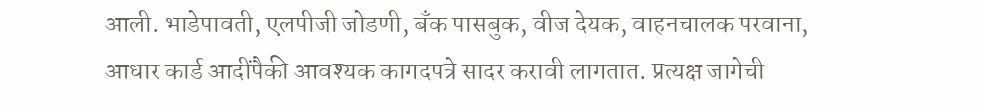आली. भाडेपावती, एलपीजी जोडणी, बँक पासबुक, वीज देयक, वाहनचालक परवाना, आधार कार्ड आदींपैकी आवश्यक कागदपत्रे सादर करावी लागतात. प्रत्यक्ष जागेची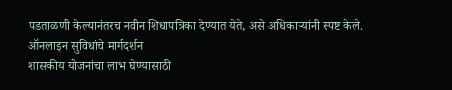पडताळणी केल्यानंतरच नवीन शिधापत्रिका देण्यात येते, असे अधिकाऱ्यांनी स्पष्ट केले.
ऑनलाइन सुविधांचे मार्गदर्शन
शासकीय योजनांचा लाभ घेण्यासाठी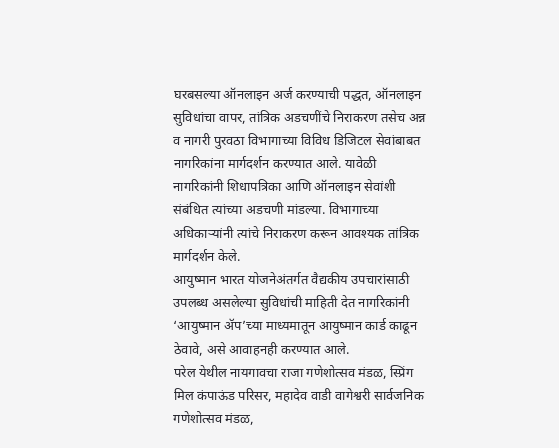घरबसल्या ऑनलाइन अर्ज करण्याची पद्धत, ऑनलाइन सुविधांचा वापर, तांत्रिक अडचणींचे निराकरण तसेच अन्न व नागरी पुरवठा विभागाच्या विविध डिजिटल सेवांबाबत नागरिकांना मार्गदर्शन करण्यात आले. यावेळी नागरिकांनी शिधापत्रिका आणि ऑनलाइन सेवांशी संबंधित त्यांच्या अडचणी मांडल्या. विभागाच्या अधिकाऱ्यांनी त्यांचे निराकरण करून आवश्यक तांत्रिक मार्गदर्शन केले.
आयुष्मान भारत योजनेअंतर्गत वैद्यकीय उपचारांसाठी उपलब्ध असलेल्या सुविधांची माहिती देत नागरिकांनी ‘आयुष्मान ॲप’च्या माध्यमातून आयुष्मान कार्ड काढून ठेवावे, असे आवाहनही करण्यात आले.
परेल येथील नायगावचा राजा गणेशोत्सव मंडळ, स्प्रिंग मिल कंपाऊंड परिसर, महादेव वाडी वागेश्वरी सार्वजनिक गणेशोत्सव मंडळ,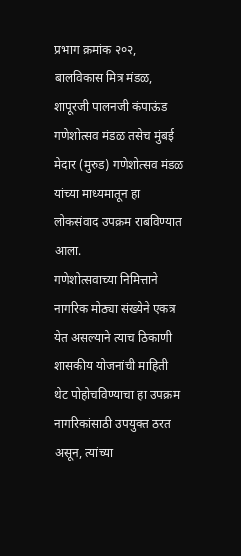प्रभाग क्रमांक २०२, बालविकास मित्र मंडळ, शापूरजी पालनजी कंपाऊंड गणेशोत्सव मंडळ तसेच मुंबई मेदार (मुरुड) गणेशोत्सव मंडळ यांच्या माध्यमातून हा लोकसंवाद उपक्रम राबविण्यात आला.
गणेशोत्सवाच्या निमित्ताने नागरिक मोठ्या संख्येने एकत्र येत असल्याने त्याच ठिकाणी शासकीय योजनांची माहिती थेट पोहोचविण्याचा हा उपक्रम नागरिकांसाठी उपयुक्त ठरत असून, त्यांच्या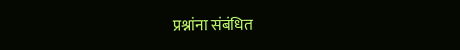प्रश्नांना संबंधित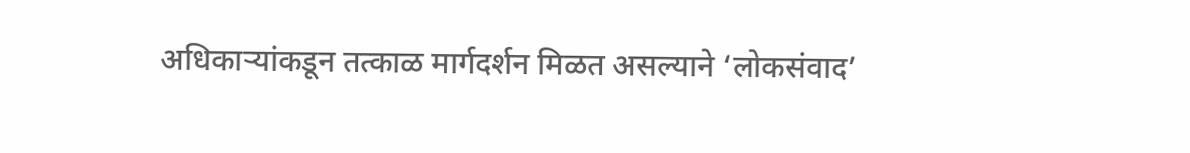अधिकाऱ्यांकडून तत्काळ मार्गदर्शन मिळत असल्याने ‘लोकसंवाद’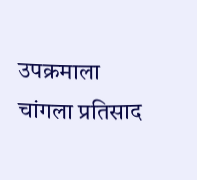उपक्रमाला चांगला प्रतिसाद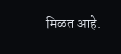मिळत आहे.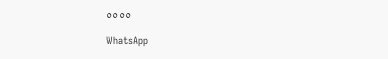००००

WhatsApp